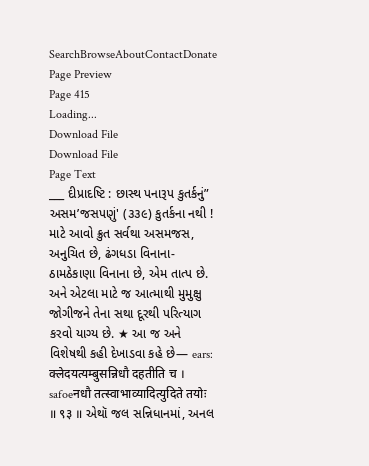SearchBrowseAboutContactDonate
Page Preview
Page 415
Loading...
Download File
Download File
Page Text
___ દીપ્રાદષ્ટિ : છાસ્થ પનારૂપ કુતર્કનું” અસમ’જસપણું' (૩૩૯) કુતર્કના નથી ! માટે આવો ક્રુત સર્વથા અસમજસ, અનુચિત છે, ઢંગધડા વિનાના-ઠામઠેકાણા વિનાના છે, એમ તાત્પ છે. અને એટલા માટે જ આત્માથી મુમુક્ષુ જોગીજને તેના સથા દૂરથી પરિત્યાગ કરવો યાગ્ય છે. ★ આ જ અને વિશેષથી કહી દેખાડવા કહે છે— ears: क्लेदयत्यम्बुसन्निधौ दहतीति च । safoeनधौ तत्स्वाभाव्यादित्युदिते तयोः ॥ ९३ ॥ એથૉ જલ સન્નિધાનમાં, અનલ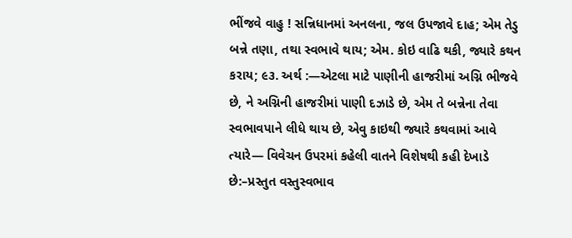ભીંજવે વાહુ ! સન્નિધાનમાં અનલના, જલ ઉપજાવે દાહ; એમ તેડુ બન્ને તણા, તથા સ્વભાવે થાય; એમ. કોઇ વાઢિ થકી, જ્યારે કથન કરાય; ૯૩. અર્થ :—એટલા માટે પાણીની હાજરીમાં અગ્નિ ભીજવે છે, ને અગ્નિની હાજરીમાં પાણી દઝાડે છે, એમ તે બન્નેના તેવા સ્વભાવપાને લીધે થાય છે, એવુ કાઇથી જ્યારે કથવામાં આવે ત્યારે— વિવેચન ઉપરમાં કહેલી વાતને વિશેષથી કહી દેખાડે છે:–પ્રસ્તુત વસ્તુસ્વભાવ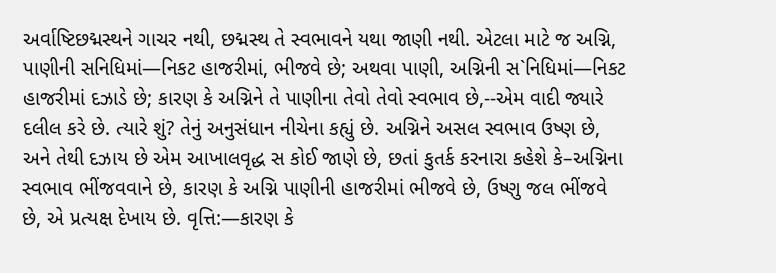અર્વાષ્ટિછદ્મસ્થને ગાચર નથી, છદ્મસ્થ તે સ્વભાવને યથા જાણી નથી. એટલા માટે જ અગ્નિ, પાણીની સનિધિમાં—નિકટ હાજરીમાં, ભીજવે છે; અથવા પાણી, અગ્નિની સ`નિધિમાં—નિકટ હાજરીમાં દઝાડે છે; કારણ કે અગ્નિને તે પાણીના તેવો તેવો સ્વભાવ છે,--એમ વાદી જ્યારે દલીલ કરે છે. ત્યારે શું? તેનું અનુસંધાન નીચેના કહ્યું છે. અગ્નિને અસલ સ્વભાવ ઉષ્ણ છે, અને તેથી દઝાય છે એમ આખાલવૃદ્ધ સ કોઈ જાણે છે, છતાં કુતર્ક કરનારા કહેશે કે–અગ્નિના સ્વભાવ ભીંજવવાને છે, કારણ કે અગ્નિ પાણીની હાજરીમાં ભીજવે છે, ઉષ્ણુ જલ ભીંજવે છે, એ પ્રત્યક્ષ દેખાય છે. વૃત્તિ:—કારણ કે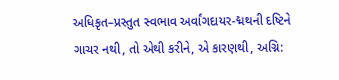અધિકૃત–પ્રસ્તુત સ્વભાવ અર્વાંગદાયર-દ્મથની દષ્ટિને ગાચર નથી, તો એથી કરીને, એ કારણથી, અગ્નિ: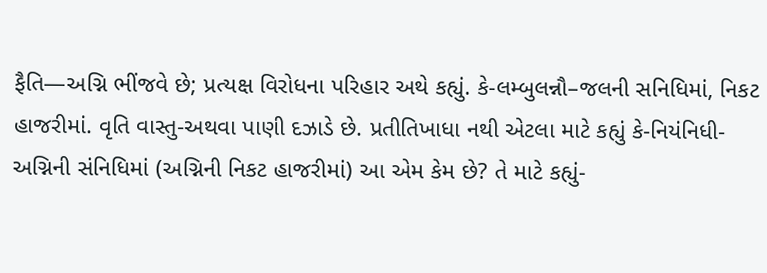ફૈતિ—અગ્નિ ભીંજવે છે; પ્રત્યક્ષ વિરોધના પરિહાર અથે કહ્યું. કે-લમ્બુલન્નૌ–જલની સનિધિમાં, નિકટ હાજરીમાં. વૃતિ વાસ્તુ-અથવા પાણી દઝાડે છે. પ્રતીતિખાધા નથી એટલા માટે કહ્યું કે-નિયંનિધી-અગ્નિની સંનિધિમાં (અગ્નિની નિકટ હાજરીમાં) આ એમ કેમ છે? તે માટે કહ્યું-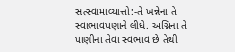સત્સ્વામાવ્યાત્તો:-તે ખન્નેના તે સ્વાભાવપણાને લીધે. અગ્નિના તે પાણીના તેવા સ્વભાવ છે તેથી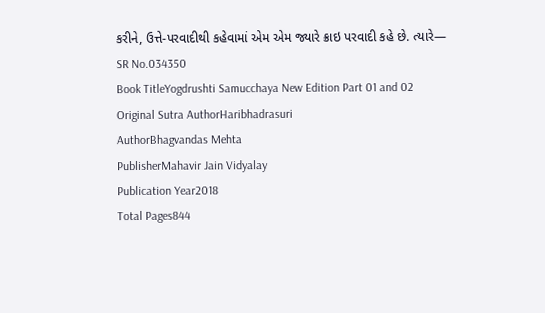કરીને, ઉત્તે-પરવાદીથી કહેવામાં એમ એમ જ્યારે ક્રાઇ પરવાદી કહે છે. ત્યારે—
SR No.034350
Book TitleYogdrushti Samucchaya New Edition Part 01 and 02
Original Sutra AuthorHaribhadrasuri
AuthorBhagvandas Mehta
PublisherMahavir Jain Vidyalay
Publication Year2018
Total Pages844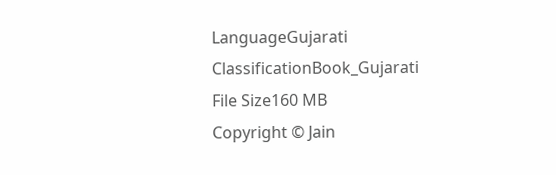LanguageGujarati
ClassificationBook_Gujarati
File Size160 MB
Copyright © Jain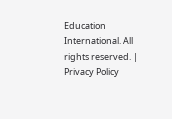Education International. All rights reserved. | Privacy Policy